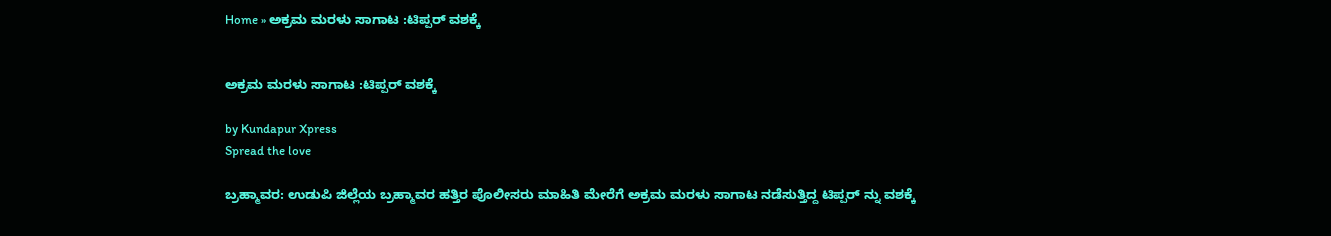Home » ಅಕ್ರಮ ಮರಳು ಸಾಗಾಟ :ಟಿಪ್ಪರ್ ವಶಕ್ಕೆ


ಅಕ್ರಮ ಮರಳು ಸಾಗಾಟ :ಟಿಪ್ಪರ್ ವಶಕ್ಕೆ

by Kundapur Xpress
Spread the love

ಬ್ರಹ್ಮಾವರ: ಉಡುಪಿ ಜಿಲ್ಲೆಯ ಬ್ರಹ್ಮಾವರ ಹತ್ತಿರ ಪೊಲೀಸರು ಮಾಹಿತಿ ಮೇರೆಗೆ ಅಕ್ರಮ ಮರಳು ಸಾಗಾಟ ನಡೆಸುತ್ತಿದ್ದ ಟಿಪ್ಪರ್ ನ್ನು ವಶಕ್ಕೆ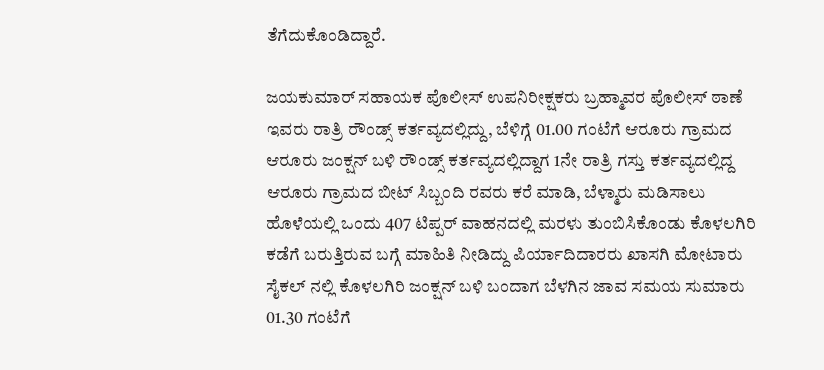ತೆಗೆದುಕೊಂಡಿದ್ದಾರೆ.

ಜಯಕುಮಾರ್‌ ಸಹಾಯಕ ಪೊಲೀಸ್‌ ಉಪನಿರೀಕ್ಷಕರು ಬ್ರಹ್ಮಾವರ ಪೊಲೀಸ್ ಠಾಣೆ ಇವರು ರಾತ್ರಿ ರೌಂಡ್ಸ್‌ ಕರ್ತವ್ಯದಲ್ಲಿದ್ದು, ಬೆಳಿಗ್ಗೆ 01.00 ಗಂಟೆಗೆ ಆರೂರು ಗ್ರಾಮದ ಆರೂರು ಜಂಕ್ಷನ್‌ ಬಳಿ ರೌಂಡ್ಸ್‌ ಕರ್ತವ್ಯದಲ್ಲಿದ್ದಾಗ 1ನೇ ರಾತ್ರಿ ಗಸ್ತು ಕರ್ತವ್ಯದಲ್ಲಿದ್ದ ಆರೂರು ಗ್ರಾಮದ ಬೀಟ್‌ ಸಿಬ್ಬಂದಿ ರವರು ಕರೆ ಮಾಡಿ, ಬೆಳ್ಮಾರು ಮಡಿಸಾಲು ಹೊಳೆಯಲ್ಲಿ ಒಂದು 407 ಟಿಪ್ಪರ್‌ ವಾಹನದಲ್ಲಿ ಮರಳು ತುಂಬಿಸಿಕೊಂಡು ಕೊಳಲಗಿರಿ ಕಡೆಗೆ ಬರುತ್ತಿರುವ ಬಗ್ಗೆ ಮಾಹಿತಿ ನೀಡಿದ್ದು ಪಿರ್ಯಾದಿದಾರರು ಖಾಸಗಿ ಮೋಟಾರು ಸೈಕಲ್‌ ನಲ್ಲಿ ಕೊಳಲಗಿರಿ ಜಂಕ್ಷನ್‌ ಬಳಿ ಬಂದಾಗ ಬೆಳಗಿನ ಜಾವ ಸಮಯ ಸುಮಾರು 01.30 ಗಂಟೆಗೆ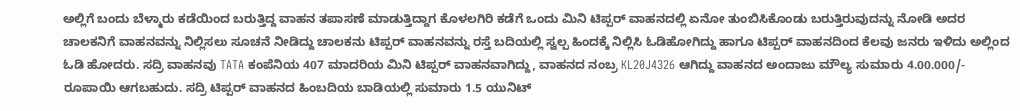ಅಲ್ಲಿಗೆ ಬಂದು ಬೆಳ್ಮಾರು ಕಡೆಯಿಂದ ಬರುತ್ತಿದ್ದ ವಾಹನ ತಪಾಸಣೆ ಮಾಡುತ್ತಿದ್ದಾಗ ಕೊಳಲಗಿರಿ ಕಡೆಗೆ ಒಂದು ಮಿನಿ ಟಿಪ್ಪರ್ ವಾಹನದಲ್ಲಿ ಏನೋ ತುಂಬಿಸಿಕೊಂಡು ಬರುತ್ತಿರುವುದನ್ನು ನೋಡಿ ಅದರ ಚಾಲಕನಿಗೆ ವಾಹನವನ್ನು ನಿಲ್ಲಿಸಲು ಸೂಚನೆ ನೀಡಿದ್ದು ಚಾಲಕನು ಟಿಪ್ಪರ್ ವಾಹನವನ್ನು ರಸ್ತೆ ಬದಿಯಲ್ಲಿ ಸ್ವಲ್ಪ ಹಿಂದಕ್ಕೆ ನಿಲ್ಲಿಸಿ ಓಡಿಹೋಗಿದ್ದು ಹಾಗೂ ಟಿಪ್ಪರ್‌ ವಾಹನದಿಂದ ಕೆಲವು ಜನರು ಇಳಿದು ಅಲ್ಲಿಂದ ಓಡಿ ಹೋದರು. ಸದ್ರಿ ವಾಹನವು TATA ಕಂಪೆನಿಯ 407 ಮಾದರಿಯ ಮಿನಿ ಟಿಪ್ಪರ್‌ ವಾಹನವಾಗಿದ್ದು, ವಾಹನದ ನಂಬ್ರ KL20J4326 ಆಗಿದ್ದು ವಾಹನದ ಅಂದಾಜು ಮೌಲ್ಯ ಸುಮಾರು 4.00.000/- ರೂಪಾಯಿ ಆಗಬಹುದು. ಸದ್ರಿ ಟಿಪ್ಪರ್‌ ವಾಹನದ ಹಿಂಬದಿಯ ಬಾಡಿಯಲ್ಲಿ ಸುಮಾರು 1.5 ಯುನಿಟ್‌‌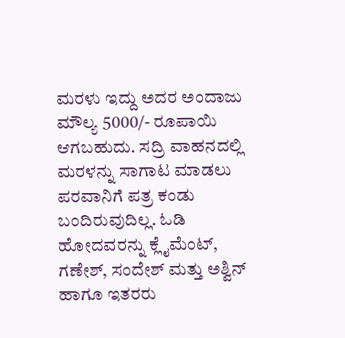ಮರಳು ಇದ್ದು ಅದರ ಅಂದಾಜು ಮೌಲ್ಯ 5000/- ರೂಪಾಯಿ ಆಗಬಹುದು. ಸದ್ರಿ ವಾಹನದಲ್ಲಿ ಮರಳನ್ನು ಸಾಗಾಟ ಮಾಡಲು ಪರವಾನಿಗೆ ಪತ್ರ ಕಂಡು ಬಂದಿರುವುದಿಲ್ಲ. ಓಡಿ ಹೋದವರನ್ನು ಕ್ಲೈಮೆಂಟ್‌, ಗಣೇಶ್‌, ಸಂದೇಶ್‌ ಮತ್ತು ಅಶ್ವಿನ್‌ ಹಾಗೂ ಇತರರು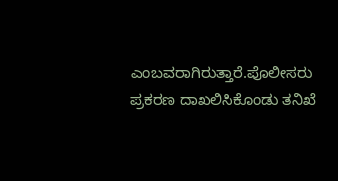ಎಂಬವರಾಗಿರುತ್ತಾರೆ.ಪೊಲೀಸರು ಪ್ರಕರಣ ದಾಖಲಿಸಿಕೊಂಡು‌ ತನಿಖೆ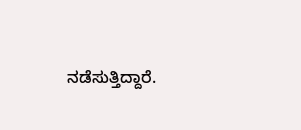ನಡೆಸುತ್ತಿದ್ದಾರೆ.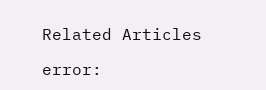Related Articles

error: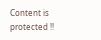Content is protected !!